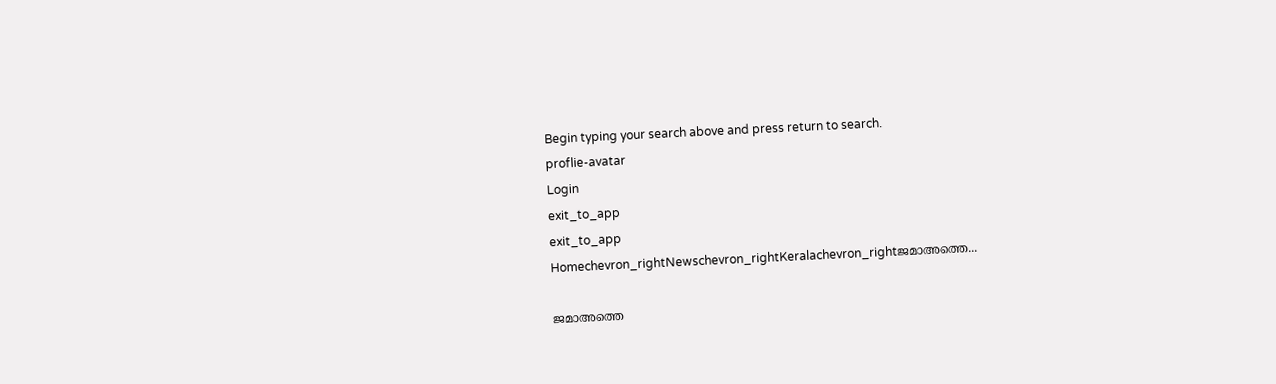Begin typing your search above and press return to search.
proflie-avatar
Login
exit_to_app
exit_to_app
Homechevron_rightNewschevron_rightKeralachevron_rightജമാഅത്തെ...

ജമാഅത്തെ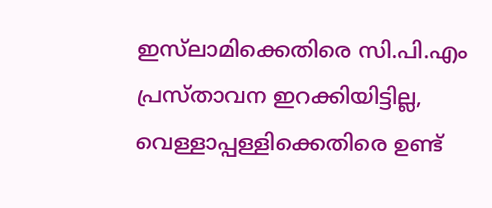ഇസ്‍ലാമിക്കെതിരെ സി.പി.എം പ്രസ്താവന ഇറക്കിയിട്ടില്ല, വെള്ളാപ്പള്ളിക്കെതിരെ ഉണ്ട്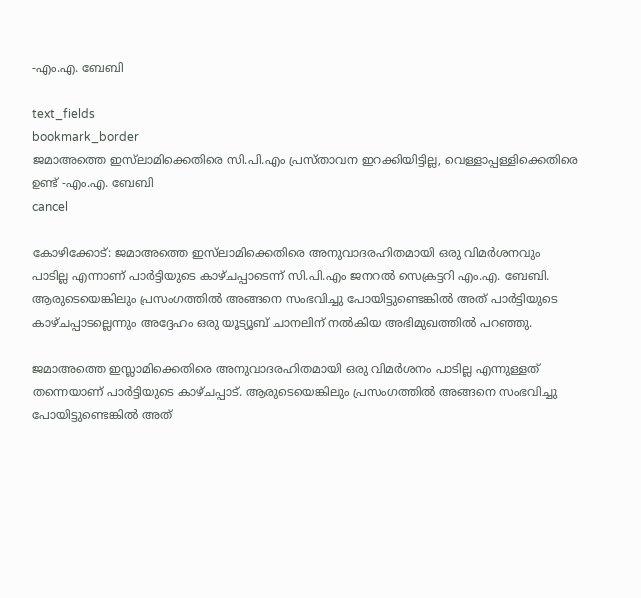-എം.എ. ബേബി

text_fields
bookmark_border
ജമാഅത്തെ ഇസ്‍ലാമിക്കെതിരെ സി.പി.എം പ്രസ്താവന ഇറക്കിയിട്ടില്ല, വെള്ളാപ്പള്ളിക്കെതിരെ ഉണ്ട് -എം.എ. ബേബി
cancel

കോഴിക്കോട്: ജമാഅത്തെ ഇസ്‍ലാമിക്കെതിരെ അനുവാദരഹിതമായി ഒരു വിമർശനവും പാടില്ല എന്നാണ് പാർട്ടിയുടെ കാഴ്ചപ്പാടെന്ന് സി.പി.എം ജനറൽ സെക്രട്ടറി എം.എ. ബേബി. ആരുടെയെങ്കിലും പ്രസംഗത്തിൽ അങ്ങനെ സംഭവിച്ചു പോയിട്ടുണ്ടെങ്കിൽ അത് പാർട്ടിയുടെ കാഴ്ചപ്പാടല്ലെന്നും അദ്ദേഹം ഒരു യൂട്യൂബ് ചാനലിന് നൽകിയ അഭിമുഖത്തിൽ പറഞ്ഞു.

ജമാഅത്തെ ഇസ്ലാമിക്കെതിരെ അനുവാദരഹിതമായി ഒരു വിമർശനം പാടില്ല എന്നുള്ളത് തന്നെയാണ് പാർട്ടിയുടെ കാഴ്ചപ്പാട്. ആരുടെയെങ്കിലും പ്രസംഗത്തിൽ അങ്ങനെ സംഭവിച്ചു പോയിട്ടുണ്ടെങ്കിൽ അത്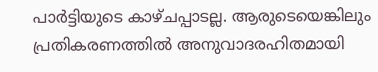പാർട്ടിയുടെ കാഴ്ചപ്പാടല്ല. ആരുടെയെങ്കിലും പ്രതികരണത്തിൽ അനുവാദരഹിതമായി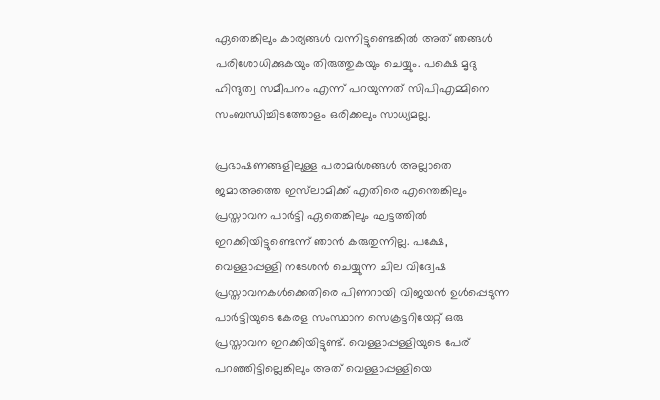ഏതെങ്കിലും കാര്യങ്ങൾ വന്നിട്ടുണ്ടെങ്കിൽ അത് ഞങ്ങൾ പരിശോധിക്കുകയും തിരുത്തുകയും ചെയ്യും. പക്ഷെ മൃദു ഹിന്ദുത്വ സമീപനം എന്ന് പറയുന്നത് സിപിഎമ്മിനെ സംബന്ധിച്ചിടത്തോളം ഒരിക്കലും സാധ്യമല്ല.

പ്രഭാഷണങ്ങളിലുള്ള പരാമർശങ്ങൾ അല്ലാതെ ജമാഅത്തെ ഇസ്‍ലാമിക്ക് എതിരെ എന്തെങ്കിലും പ്രസ്താവന പാർട്ടി ഏതെങ്കിലും ഘട്ടത്തിൽ ഇറക്കിയിട്ടുണ്ടെന്ന് ഞാൻ കരുതുന്നില്ല. പക്ഷേ, വെള്ളാപ്പള്ളി നടേശൻ ചെയ്യുന്ന ചില വിദ്വേഷ പ്രസ്താവനകൾക്കെതിരെ പിണറായി വിജയൻ ഉൾപ്പെടുന്ന പാർട്ടിയുടെ കേരള സംസ്ഥാന സെക്രട്ടറിയേറ്റ് ഒരു പ്രസ്താവന ഇറക്കിയിട്ടുണ്ട്. വെള്ളാപ്പള്ളിയുടെ പേര് പറഞ്ഞിട്ടില്ലെങ്കിലും അത് വെള്ളാപ്പള്ളിയെ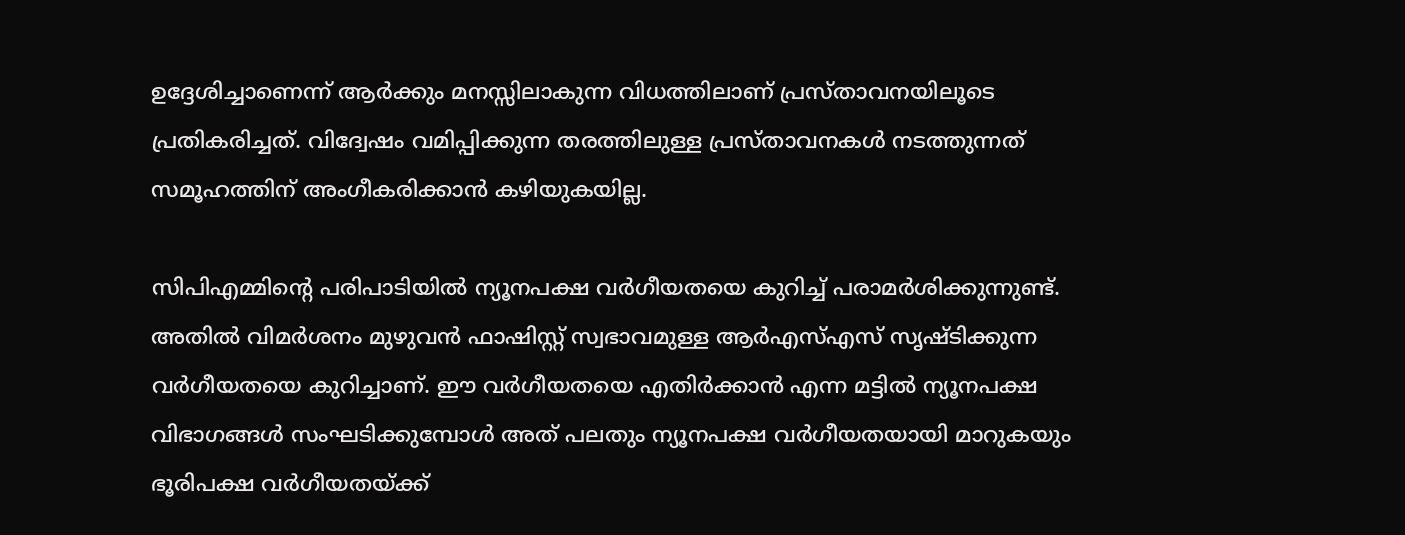ഉദ്ദേശിച്ചാണെന്ന് ആർക്കും മനസ്സിലാകുന്ന വിധത്തിലാണ് പ്രസ്താവനയിലൂടെ പ്രതികരിച്ചത്. വിദ്വേഷം വമിപ്പിക്കുന്ന തരത്തിലുള്ള പ്രസ്താവനകൾ നടത്തുന്നത് സമൂഹത്തിന് അംഗീകരിക്കാൻ കഴിയുകയില്ല.

സിപിഎമ്മിന്റെ പരിപാടിയിൽ ന്യൂനപക്ഷ വർഗീയതയെ കുറിച്ച് പരാമർശിക്കുന്നുണ്ട്. അതിൽ വിമർശനം മുഴുവൻ ഫാഷിസ്റ്റ് സ്വഭാവമുള്ള ആർഎസ്എസ് സൃഷ്ടിക്കുന്ന വർഗീയതയെ കുറിച്ചാണ്. ഈ വർഗീയതയെ എതിർക്കാൻ എന്ന മട്ടിൽ ന്യൂനപക്ഷ വിഭാഗങ്ങൾ സംഘടിക്കുമ്പോൾ അത് പലതും ന്യൂനപക്ഷ വർഗീയതയായി മാറുകയും ഭൂരിപക്ഷ വർഗീയതയ്ക്ക്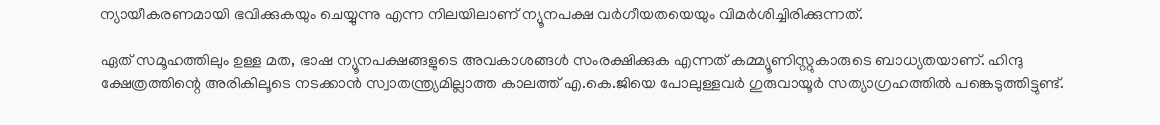ന്യായീകരണമായി ഭവിക്കുകയും ചെയ്യുന്നു എന്ന നിലയിലാണ് ന്യൂനപക്ഷ വർഗീയതയെയും വിമർശിച്ചിരിക്കുന്നത്.

ഏത് സമൂഹത്തിലും ഉള്ള മത, ഭാഷ ന്യൂനപക്ഷങ്ങളുടെ അവകാശങ്ങൾ സംരക്ഷിക്കുക എന്നത് കമ്മ്യൂണിസ്റ്റുകാരുടെ ബാധ്യതയാണ്. ഹിന്ദു ക്ഷേത്രത്തിന്റെ അരികിലൂടെ നടക്കാൻ സ്വാതന്ത്ര്യമില്ലാത്ത കാലത്ത് എ.കെ.ജിയെ പോലുള്ളവർ ഗുരുവായൂർ സത്യാഗ്രഹത്തിൽ പങ്കെടുത്തിട്ടുണ്ട്.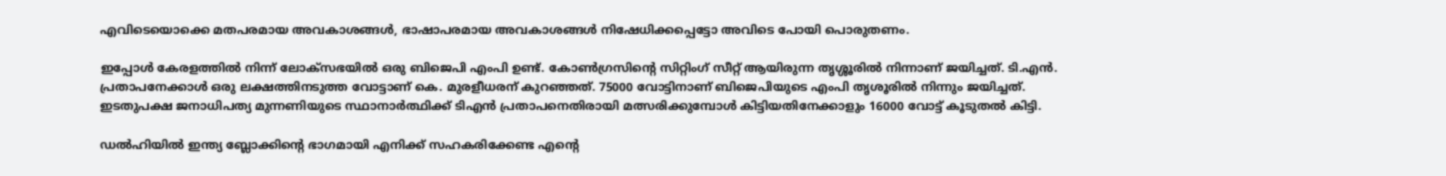എവിടെയൊക്കെ മതപരമായ അവകാശങ്ങൾ, ഭാഷാപരമായ അവകാശങ്ങൾ നിഷേധിക്കപ്പെട്ടോ അവിടെ പോയി പൊരുതണം.

ഇപ്പോൾ കേരളത്തിൽ നിന്ന് ലോക്സഭയിൽ ഒരു ബിജെപി എംപി ഉണ്ട്. കോൺഗ്രസിന്റെ സിറ്റിംഗ് സീറ്റ് ആയിരുന്ന തൃശ്ശൂരിൽ നിന്നാണ് ജയിച്ചത്. ടി.എൻ. പ്രതാപനേക്കാൾ ഒരു ലക്ഷത്തിനടുത്ത വോട്ടാണ് കെ. മുരളീധരന് കുറഞ്ഞത്. 75000 വോട്ടിനാണ് ബിജെപിയുടെ എംപി തൃശൂരിൽ നിന്നും ജയിച്ചത്. ഇടതുപക്ഷ ജനാധിപത്യ മുന്നണിയുടെ സ്ഥാനാർത്ഥിക്ക് ടിഎൻ പ്രതാപനെതിരായി മത്സരിക്കുമ്പോൾ കിട്ടിയതിനേക്കാളും 16000 വോട്ട് കൂടുതൽ കിട്ടി.

ഡൽഹിയിൽ ഇന്ത്യ ബ്ലോക്കിന്റെ ഭാഗമായി എനിക്ക് സഹകരിക്കേണ്ട എന്റെ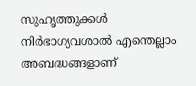സുഹൃത്തുക്കൾ നിർഭാഗ്യവശാൽ എന്തെല്ലാം അബദ്ധങ്ങളാണ്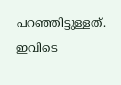പറഞ്ഞിട്ടുള്ളത്. ഇവിടെ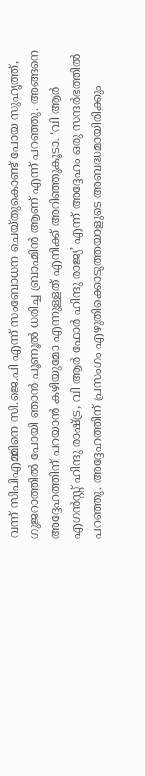വന്ന് സിപിഎമ്മിനെ സി.ജെ.പി എന്ന് സംബോധന ചെയ്തുകൊണ്ട് പോയ സുഹൃത്ത്, ഗുജറാത്തിൽ പോയി ഞാൻ പൂണൂൽ ധരിച്ച ബ്രാഹ്മിൻ ആണ് എന്ന് പറഞ്ഞു. അങ്ങനെ അദ്ദേഹത്തിന് പറയാൻ കഴിയുമോ എന്നുള്ളത് എനിക്ക് അറിഞ്ഞുകൂടാ. ‘വി ആർ എഗൻസ്റ്റ് ഹിന്ദു രാഷ്ട്ര, വി ആർ ഫോർ ഹിന്ദു രാജ്യ’ എന്ന് അദ്ദേഹം ഒരു സന്ദർഭത്തിൽ പറഞ്ഞു. അദ്ദേഹത്തിന് പ്രസംഗം എഴുതിക്കൊടുത്തയാളുടെ അബദ്ധമായിരിക്കും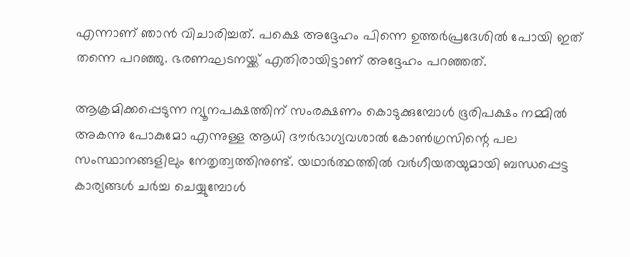എന്നാണ് ഞാൻ വിചാരിച്ചത്. പക്ഷെ അദ്ദേഹം പിന്നെ ഉത്തർപ്രദേശിൽ പോയി ഇത് തന്നെ പറഞ്ഞു. ഭരണഘടനയ്ക്ക് എതിരായിട്ടാണ് അദ്ദേഹം പറഞ്ഞത്.

ആക്രമിക്കപ്പെടുന്ന ന്യൂനപക്ഷത്തിന് സംരക്ഷണം കൊടുക്കുമ്പോൾ ഭൂരിപക്ഷം നമ്മിൽ അകന്നു പോകുമോ എന്നുള്ള ആധി ദൗർഭാഗ്യവശാൽ കോൺഗ്രസിന്റെ പല സംസ്ഥാനങ്ങളിലും നേതൃത്വത്തിനുണ്ട്. യഥാർത്ഥത്തിൽ വർഗീയതയുമായി ബന്ധപ്പെട്ട കാര്യങ്ങൾ ചർച്ച ചെയ്യുമ്പോൾ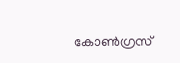കോൺഗ്രസ്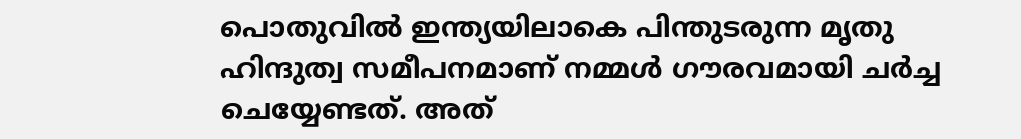പൊതുവിൽ ഇന്ത്യയിലാകെ പിന്തുടരുന്ന മൃതു ഹിന്ദുത്വ സമീപനമാണ് നമ്മൾ ഗൗരവമായി ചർച്ച ചെയ്യേണ്ടത്. അത്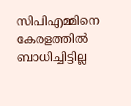സിപിഎമ്മിനെ കേരളത്തിൽ ബാധിച്ചിട്ടില്ല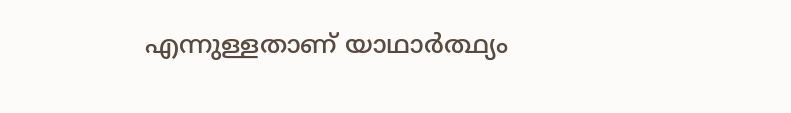എന്നുള്ളതാണ് യാഥാർത്ഥ്യം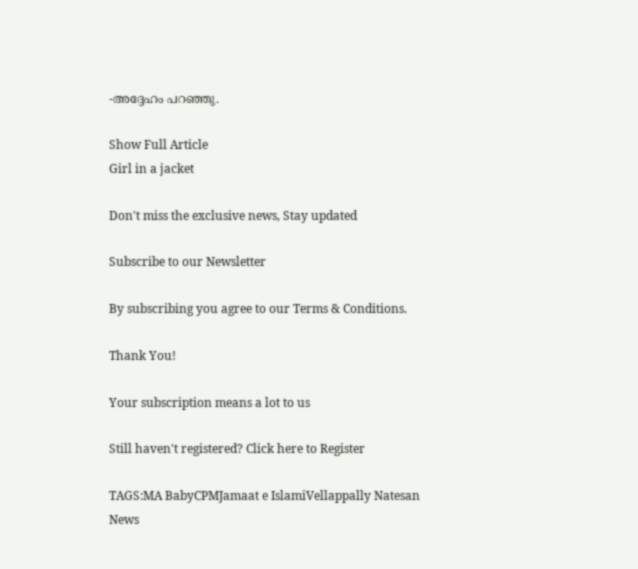-അദ്ദേഹം പറഞ്ഞു.

Show Full Article
Girl in a jacket

Don't miss the exclusive news, Stay updated

Subscribe to our Newsletter

By subscribing you agree to our Terms & Conditions.

Thank You!

Your subscription means a lot to us

Still haven't registered? Click here to Register

TAGS:MA BabyCPMJamaat e IslamiVellappally Natesan
News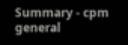Summary - cpm general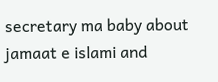secretary ma baby about jamaat e islami and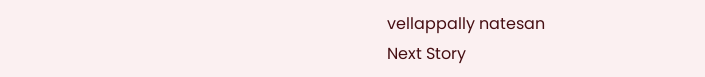vellappally natesan
Next Story